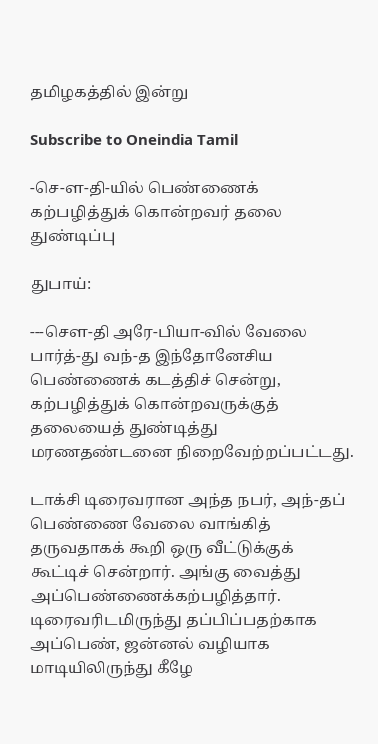தமிழகத்தில் இன்று

Subscribe to Oneindia Tamil

-செ-ள-தி-யில் பெண்ணைக் கற்பழித்துக் கொன்றவர் தலை துண்டிப்பு

துபாய்:

---செள-தி அரே-பியா-வில் வேலை பார்த்-து வந்-த இந்தோனேசிய பெண்ணைக் கடத்திச் சென்று, கற்பழித்துக் கொன்றவருக்குத் தலையைத் துண்டித்து மரணதண்டனை நிறைவேற்றப்பட்டது.

டாக்சி டிரைவரான அந்த நபர், அந்-தப் பெண்ணை வேலை வாங்கித் தருவதாகக் கூறி ஒரு வீட்டுக்குக் கூட்டிச் சென்றார். அங்கு வைத்து அப்பெண்ணைக்கற்பழித்தார். டிரைவரிடமிருந்து தப்பிப்பதற்காக அப்பெண், ஜன்னல் வழியாக மாடியிலிருந்து கீழே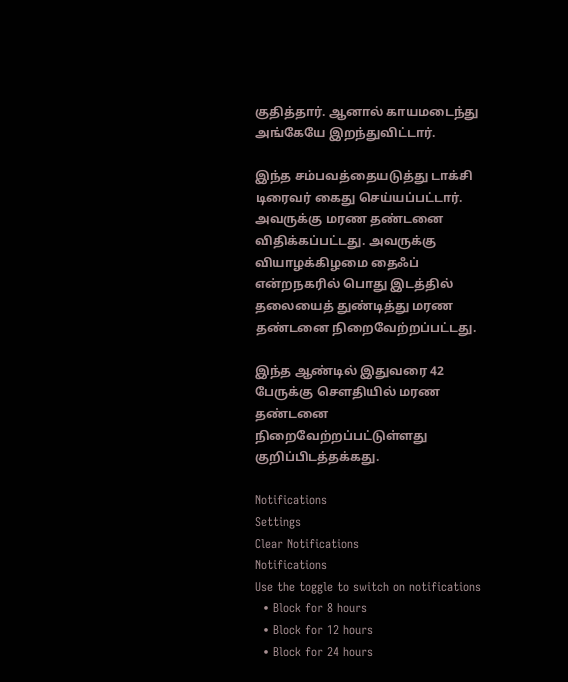குதித்தார். ஆனால் காயமடைந்து அங்கேயே இறந்துவிட்டார்.

இந்த சம்பவத்தையடுத்து டாக்சி டிரைவர் கைது செய்யப்பட்டார். அவருக்கு மரண தண்டனை விதிக்கப்பட்டது. அவருக்கு வியாழக்கிழமை தைஃப் என்றநகரில் பொது இடத்தில் தலையைத் துண்டித்து மரண தண்டனை நிறைவேற்றப்பட்டது.

இந்த ஆண்டில் இதுவரை 42 பேருக்கு செளதியில் மரண தண்டனை நிறைவேற்றப்பட்டுள்ளது குறிப்பிடத்தக்கது.

Notifications
Settings
Clear Notifications
Notifications
Use the toggle to switch on notifications
  • Block for 8 hours
  • Block for 12 hours
  • Block for 24 hours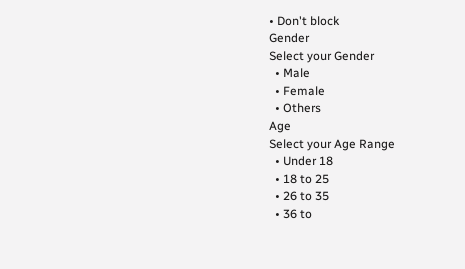• Don't block
Gender
Select your Gender
  • Male
  • Female
  • Others
Age
Select your Age Range
  • Under 18
  • 18 to 25
  • 26 to 35
  • 36 to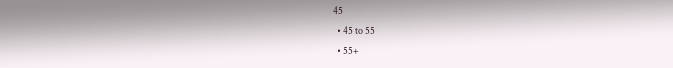45
  • 45 to 55
  • 55+